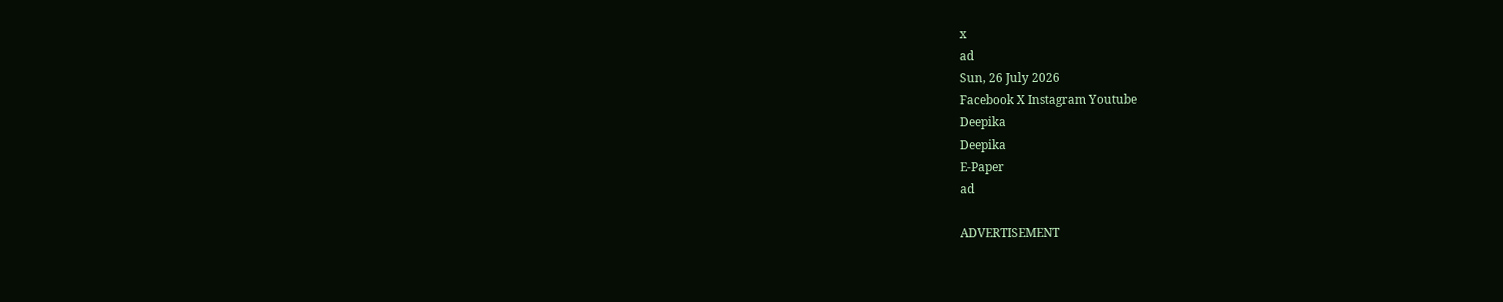x
ad
Sun, 26 July 2026
Facebook X Instagram Youtube
Deepika
Deepika
E-Paper
ad

ADVERTISEMENT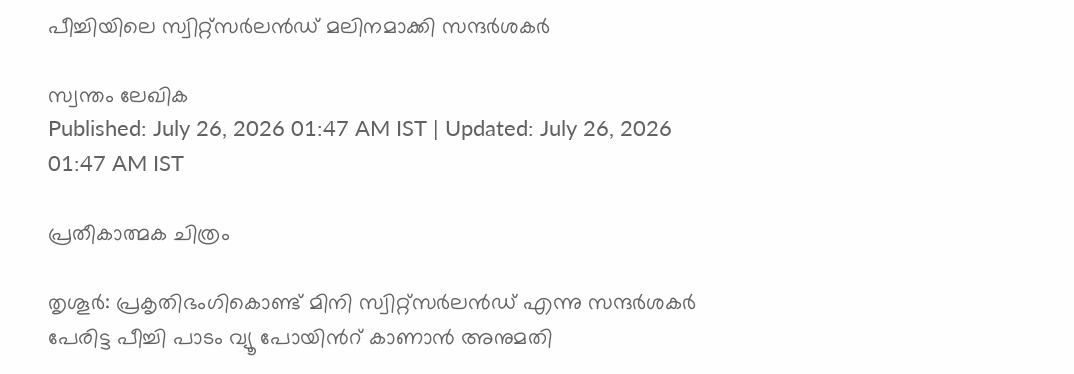പീച്ചിയിലെ സ്വിറ്റ്സർലൻഡ് മലിനമാക്കി സന്ദർശകർ

സ്വന്തം ലേഖിക
Published: July 26, 2026 01:47 AM IST | Updated: July 26, 2026 01:47 AM IST

പ്രതീകാത്മക ചിത്രം

തൃശൂർ: പ്രകൃതിഭംഗികൊണ്ട് മിനി സ്വിറ്റ്സർലൻഡ് എന്നു സന്ദർശകർ പേരിട്ട പീച്ചി പാടം വ്യൂ പോയിന്‍റ് കാണാൻ അനുമതി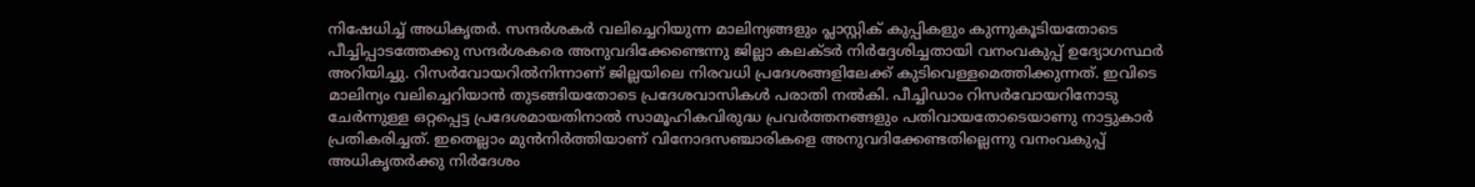നിഷേധിച്ച് അധികൃതർ. സന്ദർശകർ വലിച്ചെറിയുന്ന മാലിന്യങ്ങളും പ്ലാസ്റ്റിക് കുപ്പികളും കുന്നുകൂടിയതോടെ പീച്ചിപ്പാടത്തേക്കു സന്ദർശകരെ അനുവദിക്കേണ്ടെന്നു ജില്ലാ കലക്ടർ നിർദ്ദേശിച്ചതായി വനംവകുപ്പ് ഉദ്യോഗസ്ഥർ അറിയിച്ചു. റിസർവോയറിൽനിന്നാണ് ജില്ലയിലെ നിരവധി പ്രദേശങ്ങളിലേക്ക് കുടിവെള്ളമെത്തിക്കുന്നത്. ഇവിടെ മാലിന്യം വലിച്ചെറിയാൻ തുടങ്ങിയതോടെ പ്രദേശവാസികൾ പരാതി നൽകി. പീച്ചിഡാം റിസർവോയറിനോടു ചേർന്നുള്ള ഒറ്റപ്പെട്ട പ്രദേശമായതിനാൽ സാമൂഹികവിരുദ്ധ പ്രവർത്തനങ്ങളും പതിവായതോടെയാണു നാട്ടുകാർ പ്രതികരിച്ചത്. ഇതെല്ലാം മുൻനിർത്തിയാണ് വിനോദസഞ്ചാരികളെ അനുവദിക്കേണ്ടതില്ലെന്നു വനംവകുപ്പ് അധികൃതർക്കു നിർദേശം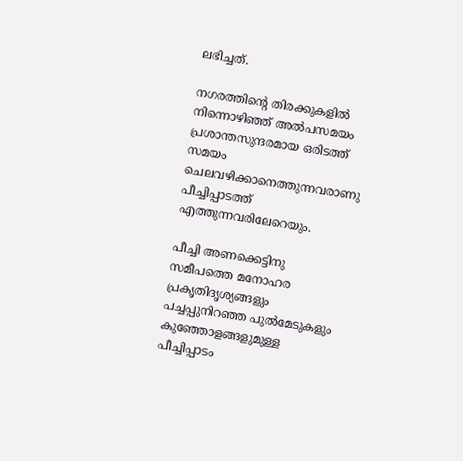ലഭിച്ചത്.

നഗരത്തിന്‍റെ തിരക്കുകളിൽ നിന്നൊഴിഞ്ഞ് അൽപസമയം പ്രശാന്തസുന്ദരമായ ഒരിടത്ത് സമയം ചെലവഴിക്കാനെത്തുന്നവരാണു പീച്ചിപ്പാടത്ത് എത്തുന്നവരിലേറെയും.

പീച്ചി അണക്കെട്ടിനു സമീപത്തെ മനോഹര പ്രകൃതിദൃശ്യങ്ങളും പച്ചപ്പുനിറഞ്ഞ പുൽമേടുകളും കുഞ്ഞോളങ്ങളുമുള്ള പീച്ചിപ്പാടം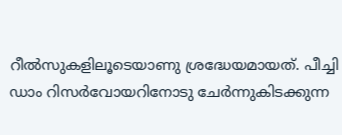റീൽസുകളിലൂടെയാണു ശ്രദ്ധേയമായത്. പീച്ചി ഡാം റിസർവോയറിനോടു ചേർന്നുകിടക്കുന്ന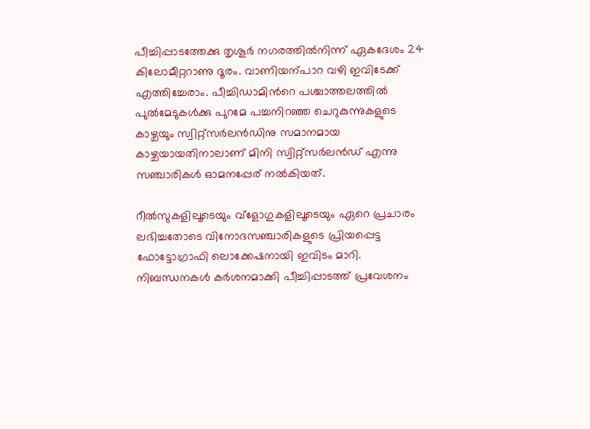പീച്ചിപ്പാടത്തേക്കു തൃശൂർ നഗരത്തിൽനിന്ന് ഏകദേശം 24 കിലോമീറ്ററാണു ദൂരം. വാണിയന്പാറ വഴി ഇവിടേക്ക് എത്തിച്ചേരാം. പീച്ചിഡാമിന്‍റെ പശ്ചാത്തലത്തിൽ പുൽമേടുകൾക്കു പുറമേ പച്ചനിറഞ്ഞ ചെറുകുന്നുകളുടെ കാഴ്ചയും സ്വിറ്റ്സർലൻഡിനു സമാനമായ കാഴ്ചയായതിനാലാണ് മിനി സ്വിറ്റ്സർലൻഡ് എന്നു സഞ്ചാരികൾ ഓമനപ്പേര് നൽകിയത്.

റീൽസുകളിലൂടെയും വ്ളോഗുകളിലൂടെയും ഏറെ പ്രചാരം ലഭിച്ചതോടെ വിനോദസഞ്ചാരികളുടെ പ്രിയപ്പെട്ട ഫോട്ടോഗ്രാഫി ലൊക്കേഷനായി ഇവിടം മാറി. നിബന്ധനകൾ കർശനമാക്കി പീച്ചിപ്പാടത്ത് പ്രവേശനം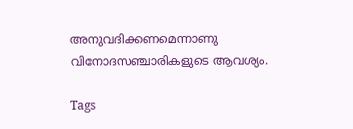അനുവദിക്കണമെന്നാണു വിനോദസഞ്ചാരികളുടെ ആവശ്യം.

Tags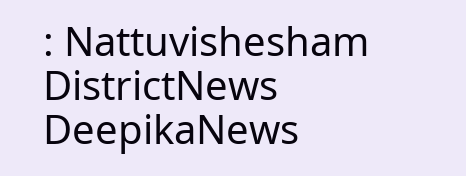: Nattuvishesham DistrictNews DeepikaNews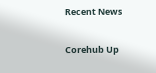Recent News

Corehub Up